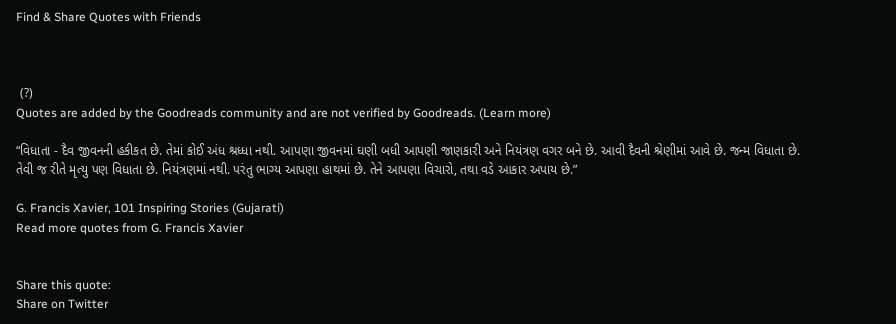Find & Share Quotes with Friends



 (?)
Quotes are added by the Goodreads community and are not verified by Goodreads. (Learn more)

“વિધાતા - દૈવ જીવનની હકીકત છે. તેમાં કોઈ અંધ શ્રધ્ધા નથી. આપણા જીવનમાં ઘણી બધી આપણી જાણકારી અને નિયંત્રણ વગર બને છે. આવી દૈવની શ્રેણીમાં આવે છે. જન્મ વિધાતા છે. તેવી જ રીતે મૃત્યુ પણ વિધાતા છે. નિયંત્રણમાં નથી. પરંતુ ભાગ્ય આપણા હાથમાં છે. તેને આપણા વિચારો, તથા વડે આકાર અપાય છે.”

G. Francis Xavier, 101 Inspiring Stories (Gujarati)
Read more quotes from G. Francis Xavier


Share this quote:
Share on Twitter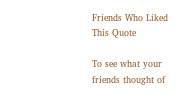Friends Who Liked This Quote

To see what your friends thought of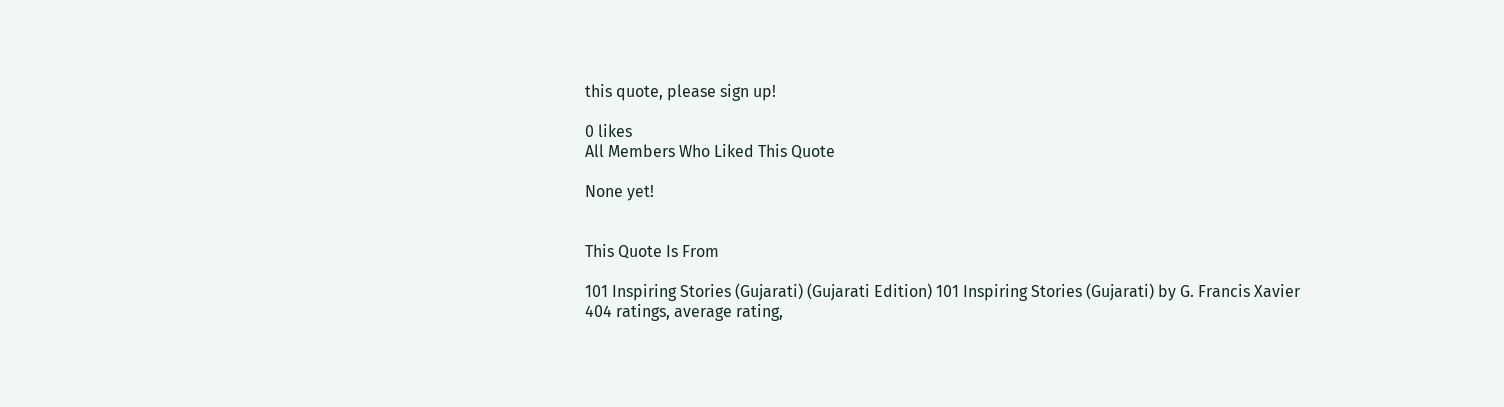this quote, please sign up!

0 likes
All Members Who Liked This Quote

None yet!


This Quote Is From

101 Inspiring Stories (Gujarati) (Gujarati Edition) 101 Inspiring Stories (Gujarati) by G. Francis Xavier
404 ratings, average rating,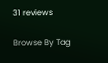31 reviews

Browse By Tag